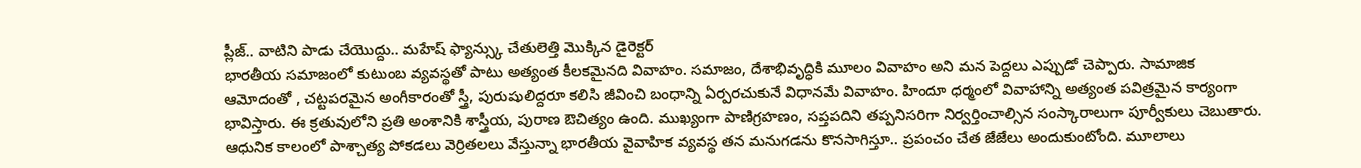ప్లీజ్.. వాటిని పాడు చేయొద్దు.. మహేష్ ఫ్యాన్స్కు చేతులెత్తి మొక్కిన డైరెక్టర్
భారతీయ సమాజంలో కుటుంబ వ్యవస్థతో పాటు అత్యంత కీలకమైనది వివాహం. సమాజం, దేశాభివృద్ధికి మూలం వివాహం అని మన పెద్దలు ఎప్పుడో చెప్పారు. సామాజిక ఆమోదంతో , చట్టపరమైన అంగీకారంతో స్త్రీ, పురుషులిద్దరూ కలిసి జీవించి బంధాన్ని ఏర్పరచుకునే విధానమే వివాహం. హిందూ ధర్మంలో వివాహాన్ని అత్యంత పవిత్రమైన కార్యంగా భావిస్తారు. ఈ క్రతువులోని ప్రతి అంశానికి శాస్త్రీయ, పురాణ ఔచిత్యం ఉంది. ముఖ్యంగా పాణిగ్రహణం, సప్తపదిని తప్పనిసరిగా నిర్వర్తించాల్సిన సంస్కారాలుగా పూర్వీకులు చెబుతారు.
ఆధునిక కాలంలో పాశ్చాత్య పోకడలు వెర్రితలలు వేస్తున్నా భారతీయ వైవాహిక వ్యవస్థ తన మనుగడను కొనసాగిస్తూ.. ప్రపంచం చేత జేజేలు అందుకుంటోంది. మూలాలు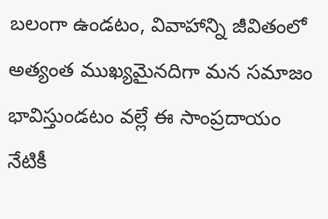బలంగా ఉండటం, వివాహాన్ని జీవితంలో అత్యంత ముఖ్యమైనదిగా మన సమాజం భావిస్తుండటం వల్లే ఈ సాంప్రదాయం నేటికీ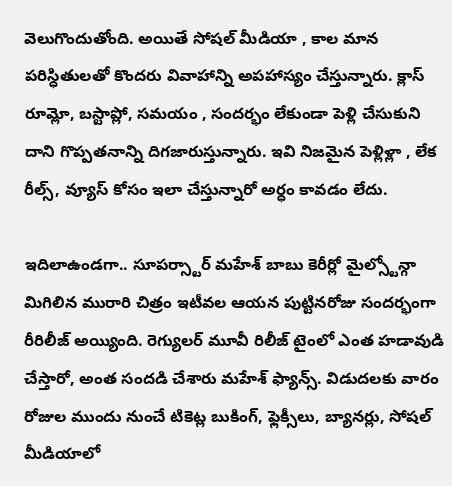వెలుగొందుతోంది. అయితే సోషల్ మీడియా , కాల మాన పరిస్ధితులతో కొందరు వివాహాన్ని అపహాస్యం చేస్తున్నారు. క్లాస్ రూమ్లో, బస్టాప్లో, సమయం , సందర్భం లేకుండా పెళ్లి చేసుకుని దాని గొప్పతనాన్ని దిగజారుస్తున్నారు. ఇవి నిజమైన పెళ్లిళ్లా , లేక రీల్స్, వ్యూస్ కోసం ఇలా చేస్తున్నారో అర్ధం కావడం లేదు.

ఇదిలాఉండగా.. సూపర్స్టార్ మహేశ్ బాబు కెరీర్లో మైల్స్టోన్గా మిగిలిన మురారి చిత్రం ఇటీవల ఆయన పుట్టినరోజు సందర్భంగా రీరిలీజ్ అయ్యింది. రెగ్యులర్ మూవీ రిలీజ్ టైంలో ఎంత హడావుడి చేస్తారో, అంత సందడి చేశారు మహేశ్ ఫ్యాన్స్. విడుదలకు వారం రోజుల ముందు నుంచే టికెట్ల బుకింగ్, ఫ్లెక్సీలు, బ్యానర్లు, సోషల్ మీడియాలో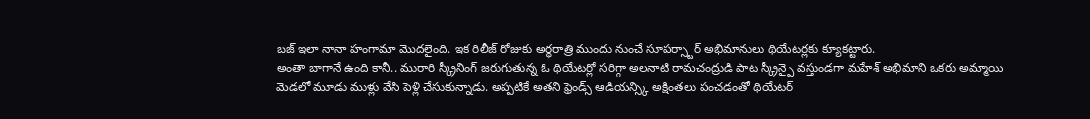బజ్ ఇలా నానా హంగామా మొదలైంది. ఇక రిలీజ్ రోజుకు అర్ధరాత్రి ముందు నుంచే సూపర్స్టార్ అభిమానులు థియేటర్లకు క్యూకట్టారు.
అంతా బాగానే ఉంది కానీ.. మురారి స్క్రీనింగ్ జరుగుతున్న ఓ థియేటర్లో సరిగ్గా అలనాటి రామచంద్రుడి పాట స్క్రీన్పై వస్తుండగా మహేశ్ అభిమాని ఒకరు అమ్మాయి మెడలో మూడు ముళ్లు వేసి పెళ్లి చేసుకున్నాడు. అప్పటికే అతని ఫ్రెండ్స్ ఆడియన్స్కి అక్షింతలు పంచడంతో థియేటర్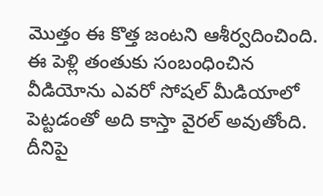మొత్తం ఈ కొత్త జంటని ఆశీర్వదించింది. ఈ పెళ్లి తంతుకు సంబంధించిన వీడియోను ఎవరో సోషల్ మీడియాలో పెట్టడంతో అది కాస్తా వైరల్ అవుతోంది. దీనిపై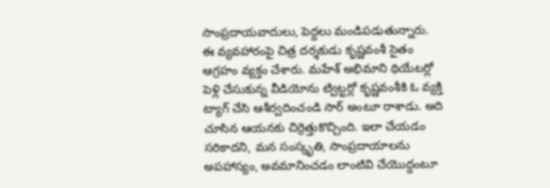సాంప్రదాయవాదులు, పెద్దలు మండిపడుతున్నారు.
ఈ వ్యవహారంపై చిత్ర దర్శకుడు కృష్ణవంశీ సైతం ఆగ్రహం వ్యక్తం చేశారు. మహేశ్ అభిమాని థియేటర్లో పెళ్లి చేసుకున్న వీడియోను ట్విట్టర్లో కృష్ణవంశీకి ఓ వ్యక్తి ట్యాగ్ చేసి ఆశీర్వదించండి సార్ అంటూ రాశాడు. అది చూసిన ఆయనకు చిర్రెత్తుకొచ్చింది. ఇలా చేయడం సరికాదని, మన సంస్కృతి, సాంప్రదాయాలను అపహాస్యం, అవమానించడం లాంటివి చేయొద్దంటూ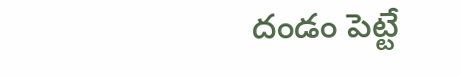దండం పెట్టే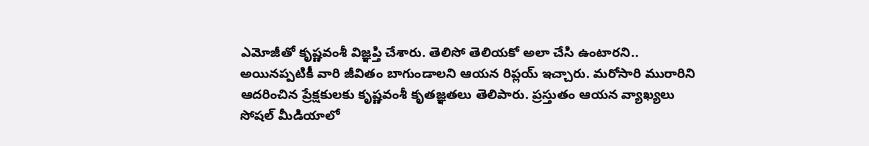ఎమోజీతో కృష్ణవంశీ విజ్ఞప్తి చేశారు. తెలిసో తెలియకో అలా చేసి ఉంటారని.. అయినప్పటికీ వారి జీవితం బాగుండాలని ఆయన రిప్లయ్ ఇచ్చారు. మరోసారి మురారిని ఆదరించిన ప్రేక్షకులకు కృష్ణవంశీ కృతజ్ఞతలు తెలిపారు. ప్రస్తుతం ఆయన వ్యాఖ్యలు సోషల్ మీడియాలో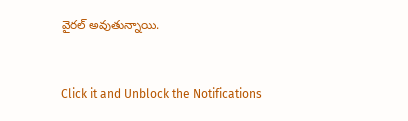వైరల్ అవుతున్నాయి.


Click it and Unblock the Notifications